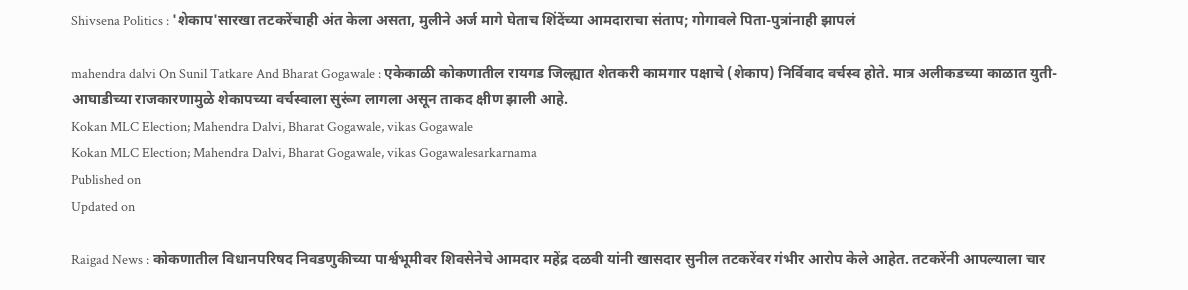Shivsena Politics : 'शेकाप'सारखा तटकरेंचाही अंत केला असता, मुलीने अर्ज मागे घेताच शिंदेंच्या आमदाराचा संताप; गोगावले पिता-पुत्रांनाही झापलं

mahendra dalvi On Sunil Tatkare And Bharat Gogawale : एकेकाळी कोकणातील रायगड जिल्ह्यात शेतकरी कामगार पक्षाचे (शेकाप) निर्विवाद वर्चस्व होते. मात्र अलीकडच्या काळात युती-आघाडीच्या राजकारणामुळे शेकापच्या वर्चस्वाला सुरूंग लागला असून ताकद क्षीण झाली आहे.
Kokan MLC Election; Mahendra Dalvi, Bharat Gogawale, vikas Gogawale
Kokan MLC Election; Mahendra Dalvi, Bharat Gogawale, vikas Gogawalesarkarnama
Published on
Updated on

Raigad News : कोकणातील विधानपरिषद निवडणुकीच्या पार्श्वभूमीवर शिवसेनेचे आमदार महेंद्र दळवी यांनी खासदार सुनील तटकरेंवर गंभीर आरोप केले आहेत. तटकरेंनी आपल्याला चार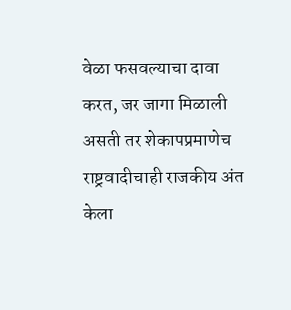वेळा फसवल्याचा दावा करत, जर जागा मिळाली असती तर शेकापप्रमाणेच राष्ट्रवादीचाही राजकीय अंत केला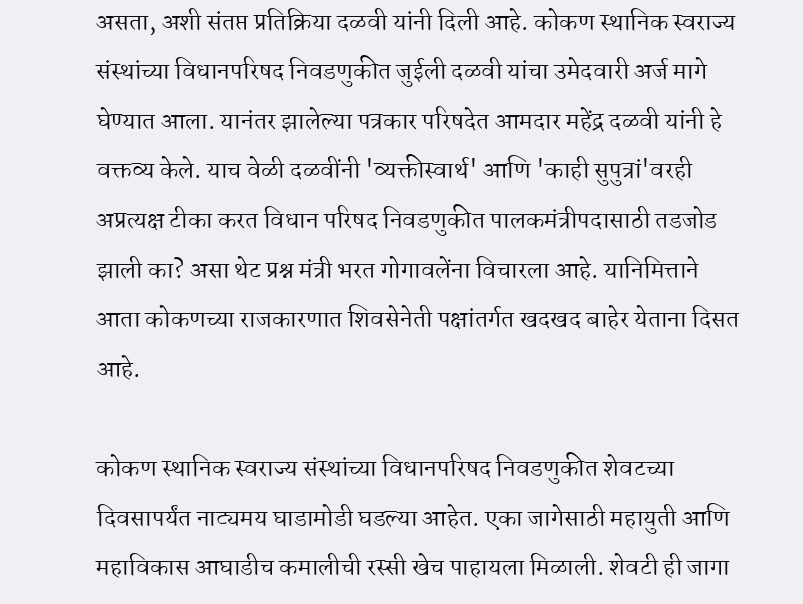असता, अशी संतप्त प्रतिक्रिया दळवी यांनी दिली आहे. कोकण स्थानिक स्वराज्य संस्थांच्या विधानपरिषद निवडणुकीत जुईली दळवी यांचा उमेदवारी अर्ज मागे घेण्यात आला. यानंतर झालेल्या पत्रकार परिषदेत आमदार महेंद्र दळवी यांनी हे वक्तव्य केले. याच वेळी दळवींनी 'व्यक्तीस्वार्थ' आणि 'काही सुपुत्रां'वरही अप्रत्यक्ष टीका करत विधान परिषद निवडणुकीत पालकमंत्रीपदासाठी तडजोड झाली का? असा थेट प्रश्न मंत्री भरत गोगावलेंना विचारला आहे. यानिमित्ताने आता कोकणच्या राजकारणात शिवसेनेती पक्षांतर्गत खदखद बाहेर येताना दिसत आहे.

कोकण स्थानिक स्वराज्य संस्थांच्या विधानपरिषद निवडणुकीत शेवटच्या दिवसापर्यंत नाट्यमय घाडामोडी घडल्या आहेत. एका जागेसाठी महायुती आणि महाविकास आघाडीच कमालीची रस्सी खेच पाहायला मिळाली. शेवटी ही जागा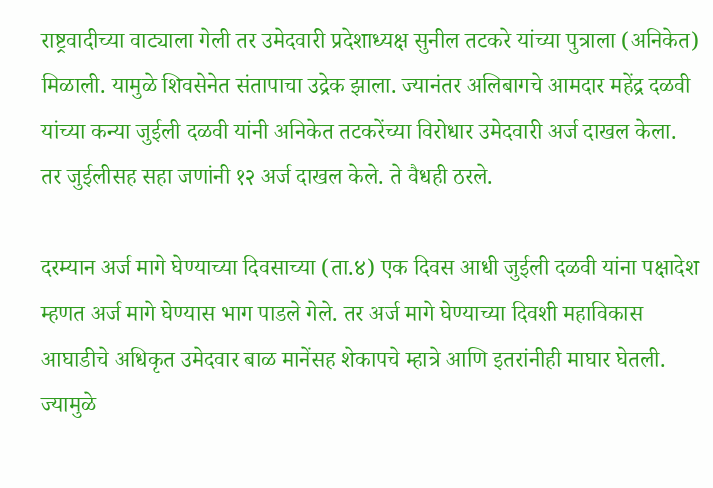राष्ट्रवादीच्या वाट्याला गेली तर उमेदवारी प्रदेशाध्यक्ष सुनील तटकरे यांच्या पुत्राला (अनिकेत) मिळाली. यामुळे शिवसेनेत संतापाचा उद्रेक झाला. ज्यानंतर अलिबागचे आमदार महेंद्र दळवी यांच्या कन्या जुईली दळवी यांनी अनिकेत तटकरेंच्या विरोधार उमेदवारी अर्ज दाखल केला. तर जुईलीसह सहा जणांनी १२ अर्ज दाखल केले. ते वैधही ठरले.

दरम्यान अर्ज मागे घेण्याच्या दिवसाच्या (ता.४) एक दिवस आधी जुईली दळवी यांना पक्षादेश म्हणत अर्ज मागे घेण्यास भाग पाडले गेले. तर अर्ज मागे घेण्याच्या दिवशी महाविकास आघाडीचे अधिकृत उमेदवार बाळ मानेंसह शेकापचे म्हात्रे आणि इतरांनीही माघार घेतली. ज्यामुळे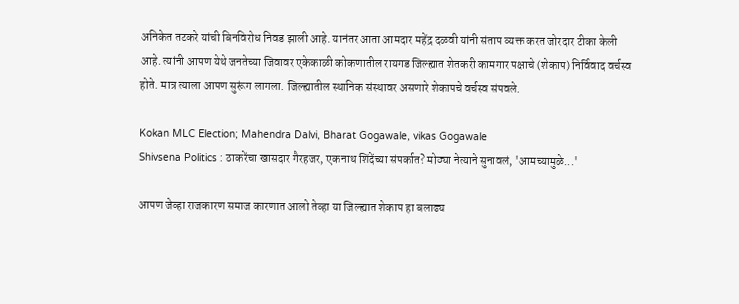अनिकेत तटकरे यांची बिनविरोध निवड झाली आहे. यानंतर आता आमदार महेंद्र दळवी यांनी संताप व्यक्त करत जोरदार टीका केली आहे. त्यांनी आपण येथे जनतेच्या जिवावर एकेकाळी कोकणातील रायगड जिल्ह्यात शेतकरी कामगार पक्षाचे (शेकाप) निर्विवाद वर्चस्व होते. मात्र त्याला आपण सुरूंग लागला. जिल्ह्यातील स्थानिक संस्थावर असणारे शेकापचे वर्चस्व संपवले.

Kokan MLC Election; Mahendra Dalvi, Bharat Gogawale, vikas Gogawale
Shivsena Politics : ठाकरेंचा खासदार गैरहजर, एकनाथ शिंदेंच्या संपर्कात? मोठ्या नेत्याने सुनावलं, 'आमच्यामुळे...'

आपण जेव्हा राजकारण समाज कारणात आलो तेव्हा या जिल्ह्यात शेकाप हा बलाढ्य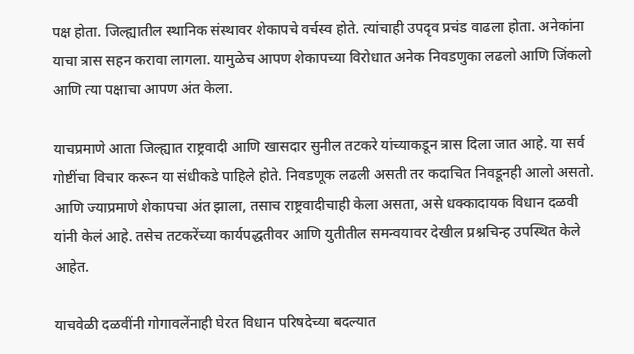पक्ष होता. जिल्ह्यातील स्थानिक संस्थावर शेकापचे वर्चस्व होते. त्यांचाही उपदृव प्रचंड वाढला होता. अनेकांना याचा त्रास सहन करावा लागला. यामुळेच आपण शेकापच्या विरोधात अनेक निवडणुका लढलो आणि जिंकलो आणि त्या पक्षाचा आपण अंत केला.

याचप्रमाणे आता जिल्ह्यात राष्ट्रवादी आणि खासदार सुनील तटकरे यांच्याकडून त्रास दिला जात आहे. या सर्व गोष्टींचा विचार करून या संधीकडे पाहिले होते. निवडणूक लढली असती तर कदाचित निवडूनही आलो असतो. आणि ज्याप्रमाणे शेकापचा अंत झाला, तसाच राष्ट्रवादीचाही केला असता, असे धक्कादायक विधान दळवी यांनी केलं आहे. तसेच तटकरेंच्या कार्यपद्धतीवर आणि युतीतील समन्वयावर देखील प्रश्नचिन्ह उपस्थित केले आहेत.

याचवेळी दळवींनी गोगावलेंनाही घेरत विधान परिषदेच्या बदल्यात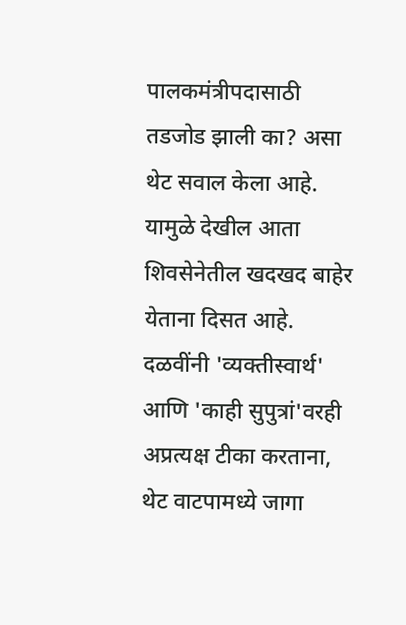पालकमंत्रीपदासाठी तडजोड झाली का? असा थेट सवाल केला आहे. यामुळे देखील आता शिवसेनेतील खदखद बाहेर येताना दिसत आहे. दळवींनी 'व्यक्तीस्वार्थ' आणि 'काही सुपुत्रां'वरही अप्रत्यक्ष टीका करताना, थेट वाटपामध्ये जागा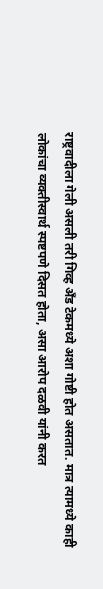राष्ट्रवादीला गेली असली तरी गिव्ह अँड टेकमध्ये अशा गोष्टी होत असतात. मात्र त्यामध्ये काही लोकांचा व्यक्तीस्वार्थ स्पष्टपणे दिसत होता, असा आरोप दळवी यांनी करत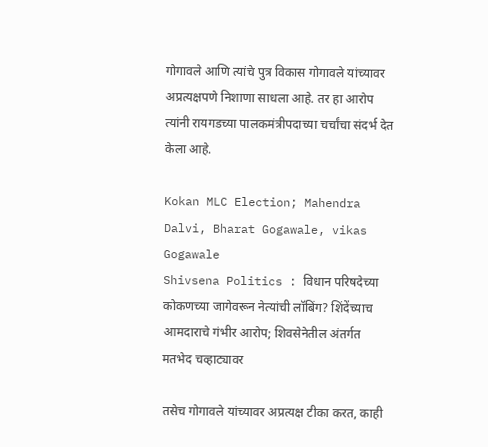गोगावले आणि त्यांचे पुत्र विकास गोगावले यांच्यावर अप्रत्यक्षपणे निशाणा साधला आहे. तर हा आरोप त्यांनी रायगडच्या पालकमंत्रीपदाच्या चर्चांचा संदर्भ देत केला आहे.

Kokan MLC Election; Mahendra Dalvi, Bharat Gogawale, vikas Gogawale
Shivsena Politics : विधान परिषदेच्या कोकणच्या जागेवरून नेत्यांची लॉबिंग? शिंदेंच्याच आमदाराचे गंभीर आरोप; शिवसेनेतील अंतर्गत मतभेद चव्हाट्यावर

तसेच गोगावले यांच्यावर अप्रत्यक्ष टीका करत, काही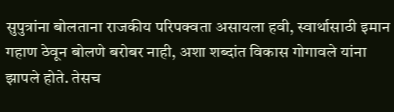सुपुत्रांना बोलताना राजकीय परिपक्वता असायला हवी, स्वार्थासाठी इमान गहाण ठेवून बोलणे बरोबर नाही, अशा शब्दांत विकास गोगावले यांना झापले होते. तेसच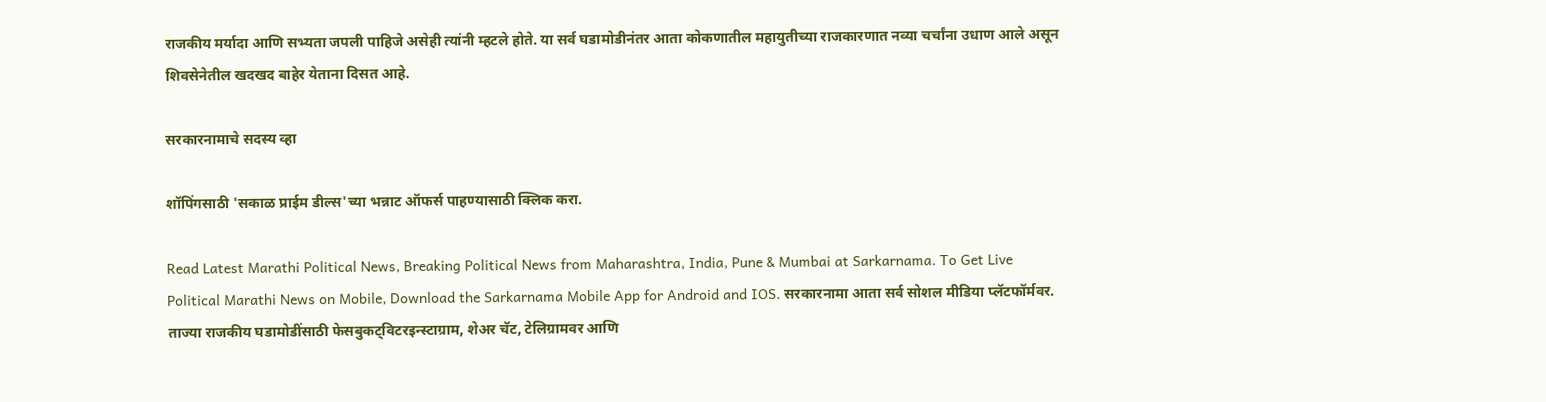राजकीय मर्यादा आणि सभ्यता जपली पाहिजे असेही त्यांनी म्हटले होते. या सर्व घडामोडीनंतर आता कोकणातील महायुतीच्या राजकारणात नव्या चर्चांना उधाण आले असून शिवसेनेतील खदखद बाहेर येताना दिसत आहे.

सरकारनामाचे सदस्य व्हा

शॉपिंगसाठी 'सकाळ प्राईम डील्स'च्या भन्नाट ऑफर्स पाहण्यासाठी क्लिक करा.

Read Latest Marathi Political News, Breaking Political News from Maharashtra, India, Pune & Mumbai at Sarkarnama. To Get Live Political Marathi News on Mobile, Download the Sarkarnama Mobile App for Android and IOS. सरकारनामा आता सर्व सोशल मीडिया प्लॅटफॉर्मवर. ताज्या राजकीय घडामोडींसाठी फेसबुकट्विटरइन्स्टाग्राम, शेअर चॅट, टेलिग्रामवर आणि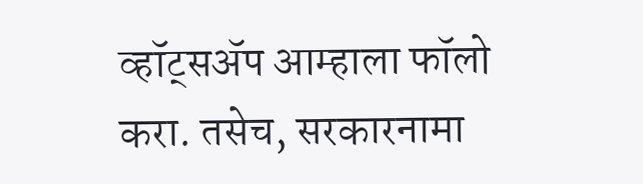व्हॉट्सॲप आम्हाला फॉलो करा. तसेच, सरकारनामा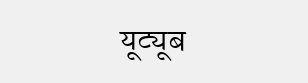यूट्यूब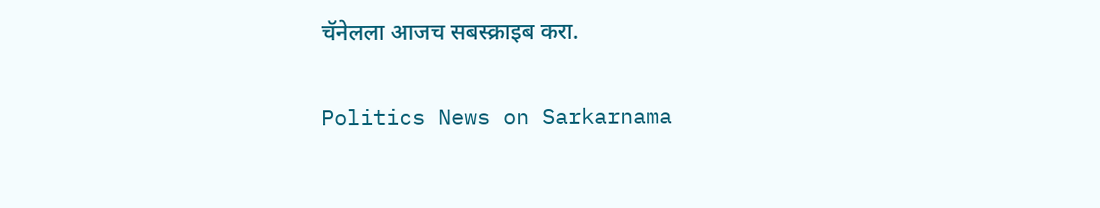चॅनेलला आजच सबस्क्राइब करा.

Politics News on Sarkarnama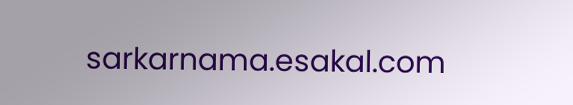sarkarnama.esakal.com